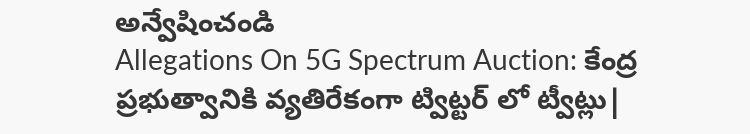అన్వేషించండి
Allegations On 5G Spectrum Auction: కేంద్ర ప్రభుత్వానికి వ్యతిరేకంగా ట్విట్టర్ లో ట్వీట్లు|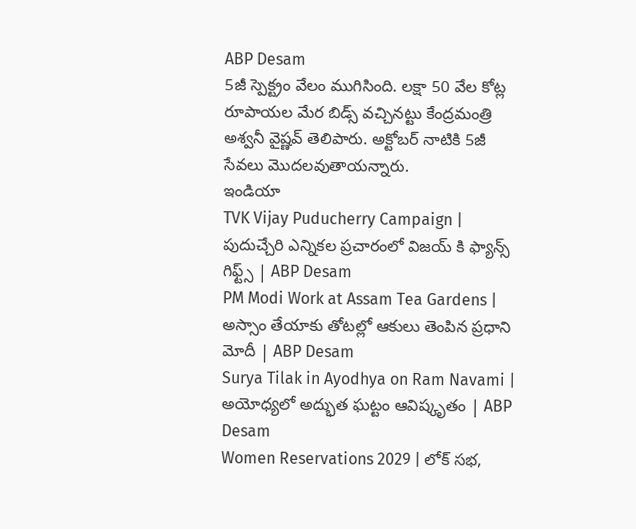ABP Desam
5జీ స్పెక్ట్రం వేలం ముగిసింది. లక్షా 50 వేల కోట్ల రూపాయల మేర బిడ్స్ వచ్చినట్టు కేంద్రమంత్రి అశ్వనీ వైష్ణవ్ తెలిపారు. అక్టోబర్ నాటికి 5జీ సేవలు మొదలవుతాయన్నారు.
ఇండియా
TVK Vijay Puducherry Campaign | పుదుచ్చేరి ఎన్నికల ప్రచారంలో విజయ్ కి ఫ్యాన్స్ గిఫ్ట్స్ | ABP Desam
PM Modi Work at Assam Tea Gardens | అస్సాం తేయాకు తోటల్లో ఆకులు తెంపిన ప్రధాని మోదీ | ABP Desam
Surya Tilak in Ayodhya on Ram Navami | అయోధ్యలో అద్భుత ఘట్టం ఆవిష్కృతం | ABP Desam
Women Reservations 2029 | లోక్ సభ,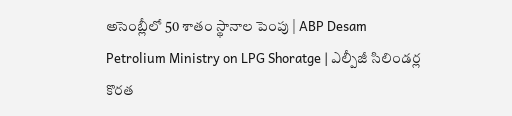అసెంబ్లీలో 50 శాతం స్థానాల పెంపు | ABP Desam
Petrolium Ministry on LPG Shoratge | ఎల్పీజీ సిలిండర్ల కొరత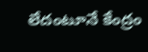లేదంటూనే కేంద్రం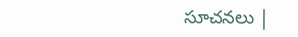సూచనలు |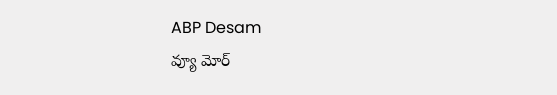ABP Desam
వ్యూ మోర్